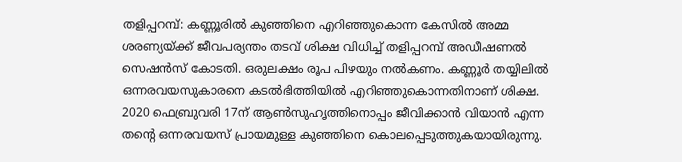തളിപ്പറമ്പ്: കണ്ണൂരിൽ കുഞ്ഞിനെ എറിഞ്ഞുകൊന്ന കേസിൽ അമ്മ ശരണ്യയ്ക്ക് ജീവപര്യന്തം തടവ് ശിക്ഷ വിധിച്ച് തളിപ്പറമ്പ് അഡീഷണൽ സെഷൻസ് കോടതി. ഒരുലക്ഷം രൂപ പിഴയും നൽകണം. കണ്ണൂർ തയ്യിലിൽ ഒന്നരവയസുകാരനെ കടൽഭിത്തിയിൽ എറിഞ്ഞുകൊന്നതിനാണ് ശിക്ഷ. 2020 ഫെബ്രുവരി 17ന് ആൺസുഹൃത്തിനൊപ്പം ജീവിക്കാൻ വിയാൻ എന്ന തന്റെ ഒന്നരവയസ് പ്രായമുള്ള കുഞ്ഞിനെ കൊലപ്പെടുത്തുകയായിരുന്നു.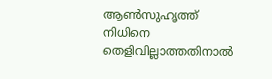ആൺസുഹൃത്ത് നിധിനെ തെളിവില്ലാത്തതിനാൽ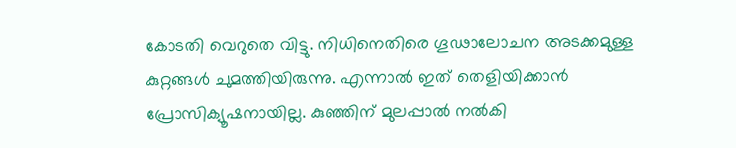കോടതി വെറുതെ വിട്ടു. നിധിനെതിരെ ഗൂഢാലോചന അടക്കമുള്ള കുറ്റങ്ങൾ ചുമത്തിയിരുന്നു. എന്നാൽ ഇത് തെളിയിക്കാൻ പ്രോസിക്യൂഷനായില്ല. കുഞ്ഞിന് മുലപ്പാൽ നൽകി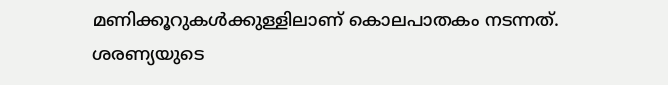മണിക്കൂറുകൾക്കുള്ളിലാണ് കൊലപാതകം നടന്നത്. ശരണ്യയുടെ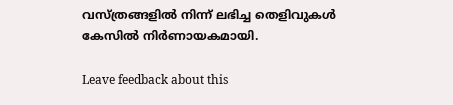വസ്ത്രങ്ങളിൽ നിന്ന് ലഭിച്ച തെളിവുകൾ കേസിൽ നിർണായകമായി.

Leave feedback about this